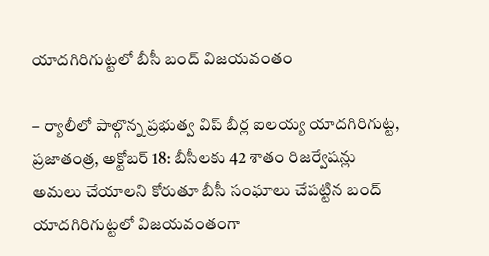యాదగిరిగుట్టలో బీసీ బంద్ విజయవంతం

– ర్యాలీలో పాల్గొన్న ప్రభుత్వ విప్ బీర్ల ఐలయ్య యాదగిరిగుట్ట, ప్రజాతంత్ర, అక్టోబర్ 18: బీసీలకు 42 శాతం రిజర్వేషన్లు అమలు చేయాలని కోరుతూ బీసీ సంఘాలు చేపట్టిన బంద్ యాదగిరిగుట్టలో విజయవంతంగా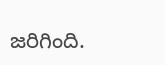జరిగింది.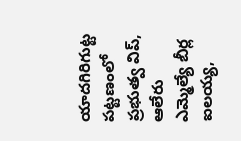యాదగిరిగుట్ట పట్టణంలో ప్రభుత్వ విప్, ఆలేరు ఎమ్మెల్యే బీర్ల ఐలయ్య,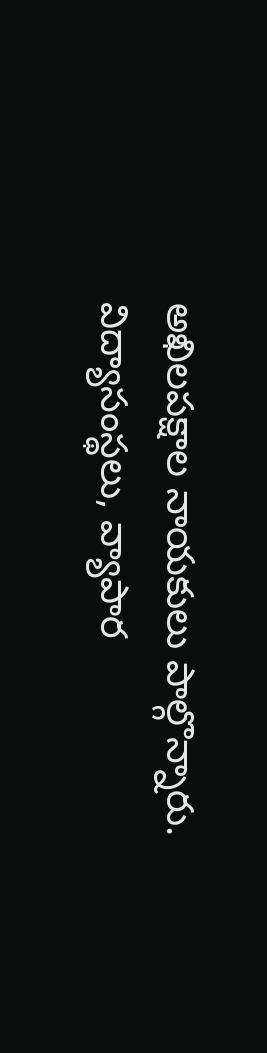అఖిలపక్షాల నాయకులు పాల్గొన్నారు. విద్యాసంస్థలు, వ్యాపార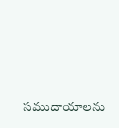సముదాయాలను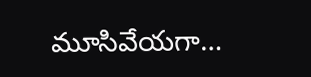మూసివేయగా…